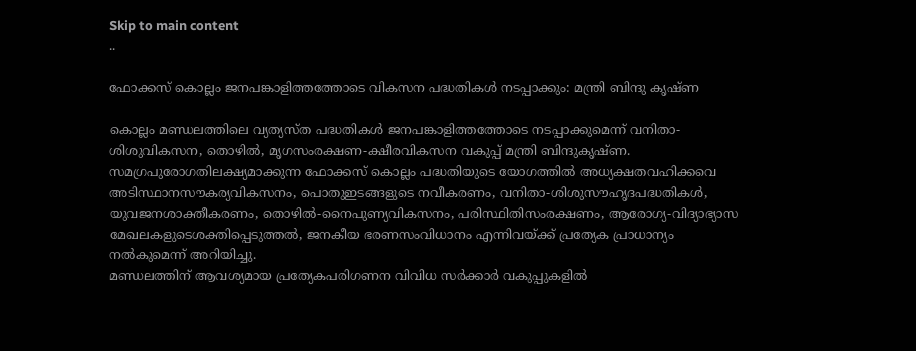Skip to main content
..

ഫോക്കസ് കൊല്ലം ജനപങ്കാളിത്തത്തോടെ വികസന പദ്ധതികള്‍ നടപ്പാക്കും: മന്ത്രി ബിന്ദു കൃഷ്ണ

കൊല്ലം മണ്ഡലത്തിലെ വ്യത്യസ്ത പദ്ധതികള്‍ ജനപങ്കാളിത്തത്തോടെ നടപ്പാക്കുമെന്ന് വനിതാ-ശിശുവികസന, തൊഴില്‍, മൃഗസംരക്ഷണ-ക്ഷീരവികസന വകുപ്പ് മന്ത്രി ബിന്ദുകൃഷ്ണ.  സമഗ്രപുരോഗതിലക്ഷ്യമാക്കുന്ന ഫോക്കസ് കൊല്ലം പദ്ധതിയുടെ യോഗത്തില്‍ അധ്യക്ഷതവഹിക്കവെ  അടിസ്ഥാനസൗകര്യവികസനം, പൊതുഇടങ്ങളുടെ നവീകരണം, വനിതാ-ശിശുസൗഹൃദപദ്ധതികള്‍, യുവജനശാക്തീകരണം, തൊഴില്‍-നൈപുണ്യവികസനം, പരിസ്ഥിതിസംരക്ഷണം, ആരോഗ്യ-വിദ്യാഭ്യാസ മേഖലകളുടെശക്തിപ്പെടുത്തല്‍, ജനകീയ ഭരണസംവിധാനം എന്നിവയ്ക്ക് പ്രത്യേക പ്രാധാന്യം നല്‍കുമെന്ന് അറിയിച്ചു.
മണ്ഡലത്തിന് ആവശ്യമായ പ്രത്യേകപരിഗണന വിവിധ സര്‍ക്കാര്‍ വകുപ്പുകളില്‍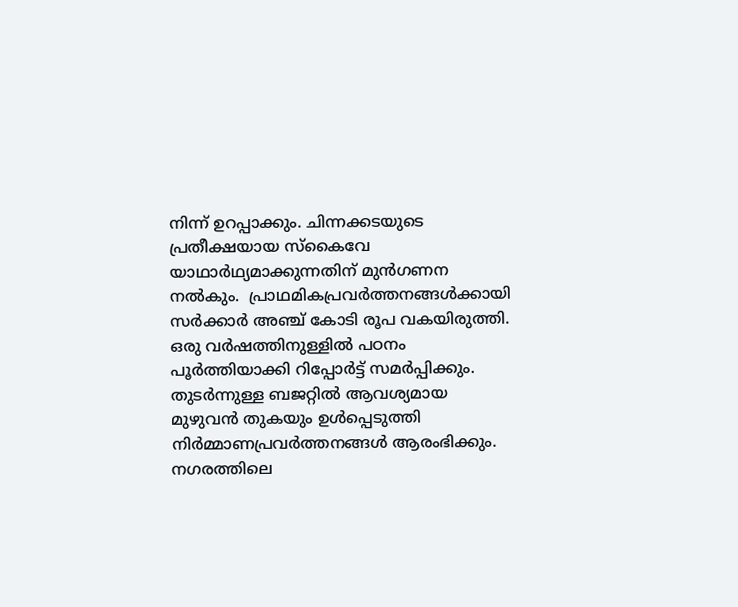നിന്ന് ഉറപ്പാക്കും. ചിന്നക്കടയുടെ പ്രതീക്ഷയായ സ്‌കൈവേ യാഥാര്‍ഥ്യമാക്കുന്നതിന് മുന്‍ഗണന നല്‍കും.  പ്രാഥമികപ്രവര്‍ത്തനങ്ങള്‍ക്കായി സര്‍ക്കാര്‍ അഞ്ച് കോടി രൂപ വകയിരുത്തി. ഒരു വര്‍ഷത്തിനുള്ളില്‍ പഠനം പൂര്‍ത്തിയാക്കി റിപ്പോര്‍ട്ട് സമര്‍പ്പിക്കും. തുടര്‍ന്നുള്ള ബജറ്റില്‍ ആവശ്യമായ മുഴുവന്‍ തുകയും ഉള്‍പ്പെടുത്തി നിര്‍മ്മാണപ്രവര്‍ത്തനങ്ങള്‍ ആരംഭിക്കും. നഗരത്തിലെ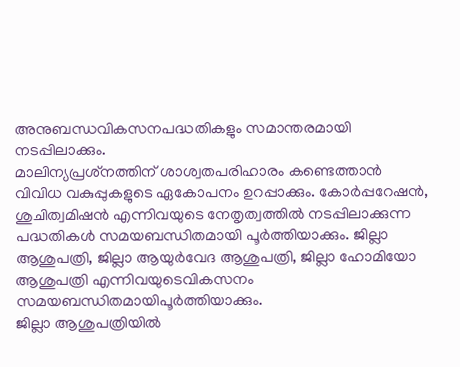അനുബന്ധവികസനപദ്ധതികളും സമാന്തരമായി നടപ്പിലാക്കും.
മാലിന്യപ്രശ്‌നത്തിന് ശാശ്വതപരിഹാരം കണ്ടെത്താന്‍ വിവിധ വകുപ്പുകളുടെ ഏകോപനം ഉറപ്പാക്കും. കോര്‍പ്പറേഷന്‍, ശുചിത്വമിഷന്‍ എന്നിവയുടെ നേതൃത്വത്തില്‍ നടപ്പിലാക്കുന്ന പദ്ധതികള്‍ സമയബന്ധിതമായി പൂര്‍ത്തിയാക്കും. ജില്ലാ ആശുപത്രി, ജില്ലാ ആയുര്‍വേദ ആശുപത്രി, ജില്ലാ ഹോമിയോ ആശുപത്രി എന്നിവയുടെവികസനം സമയബന്ധിതമായിപൂര്‍ത്തിയാക്കും.
ജില്ലാ ആശുപത്രിയില്‍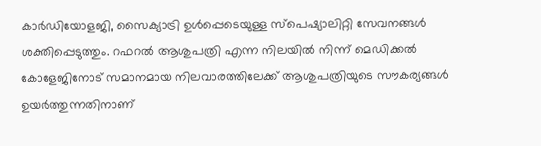കാര്‍ഡിയോളജി, സൈക്യാട്രി ഉള്‍പ്പെടെയുള്ള സ്‌പെഷ്യാലിറ്റി സേവനങ്ങള്‍ ശക്തിപ്പെടുത്തും. റഫറല്‍ ആശുപത്രി എന്ന നിലയില്‍ നിന്ന് മെഡിക്കല്‍ കോളേജിനോട് സമാനമായ നിലവാരത്തിലേക്ക് ആശുപത്രിയുടെ സൗകര്യങ്ങള്‍ ഉയര്‍ത്തുന്നതിനാണ്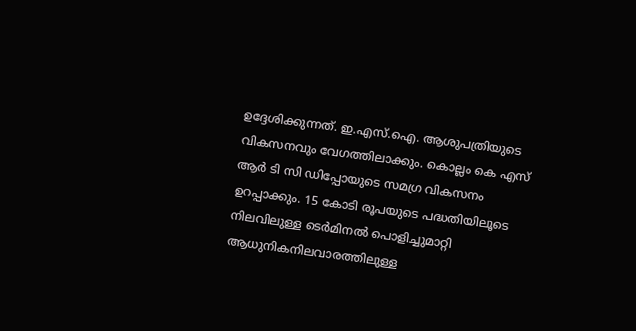ഉദ്ദേശിക്കുന്നത്. ഇ.എസ്.ഐ. ആശുപത്രിയുടെ വികസനവും വേഗത്തിലാക്കും. കൊല്ലം കെ എസ് ആര്‍ ടി സി ഡിപ്പോയുടെ സമഗ്ര വികസനം ഉറപ്പാക്കും. 15 കോടി രൂപയുടെ പദ്ധതിയിലൂടെ നിലവിലുള്ള ടെര്‍മിനല്‍ പൊളിച്ചുമാറ്റി ആധുനികനിലവാരത്തിലുള്ള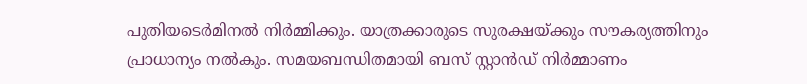പുതിയടെര്‍മിനല്‍ നിര്‍മ്മിക്കും. യാത്രക്കാരുടെ സുരക്ഷയ്ക്കും സൗകര്യത്തിനും പ്രാധാന്യം നല്‍കും. സമയബന്ധിതമായി ബസ് സ്റ്റാന്‍ഡ് നിര്‍മ്മാണം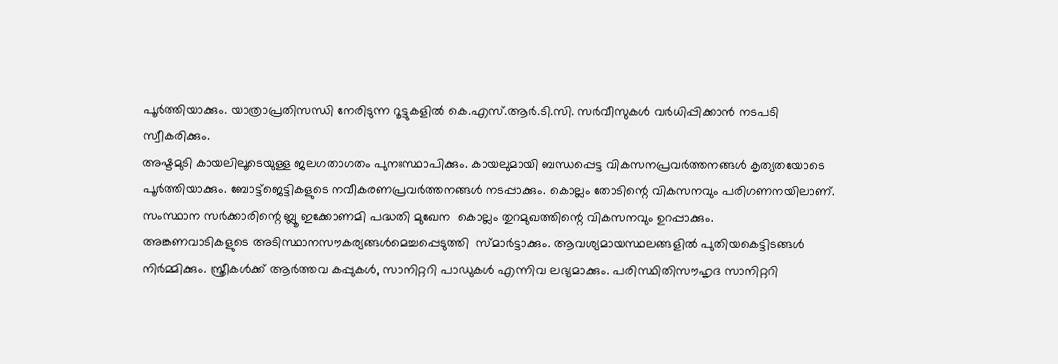പൂര്‍ത്തിയാക്കും. യാത്രാപ്രതിസന്ധി നേരിടുന്ന റൂട്ടുകളില്‍ കെ.എസ്.ആര്‍.ടി.സി. സര്‍വീസുകള്‍ വര്‍ധിപ്പിക്കാന്‍ നടപടി സ്വീകരിക്കും.
അഷ്ടമുടി കായലിലൂടെയുള്ള ജലഗതാഗതം പുനഃസ്ഥാപിക്കും. കായലുമായി ബന്ധപ്പെട്ട വികസനപ്രവര്‍ത്തനങ്ങള്‍ കൃത്യതയോടെ പൂര്‍ത്തിയാക്കും. ബോട്ട്‌ജെട്ടികളുടെ നവീകരണപ്രവര്‍ത്തനങ്ങള്‍ നടപ്പാക്കും. കൊല്ലം തോടിന്റെ വികസനവും പരിഗണനയിലാണ്.  സംസ്ഥാന സര്‍ക്കാരിന്റെ ബ്ലൂ ഇക്കോണമി പദ്ധതി മുഖേന  കൊല്ലം തുറമുഖത്തിന്റെ വികസനവും ഉറപ്പാക്കും.
അങ്കണവാടികളുടെ അടിസ്ഥാനസൗകര്യങ്ങള്‍മെച്ചപ്പെടുത്തി  സ്മാര്‍ട്ടാക്കും. ആവശ്യമായസ്ഥലങ്ങളില്‍ പുതിയകെട്ടിടങ്ങള്‍ നിര്‍മ്മിക്കും. സ്ത്രീകള്‍ക്ക് ആര്‍ത്തവ കപ്പുകള്‍, സാനിറ്ററി പാഡുകള്‍ എന്നിവ ലഭ്യമാക്കും. പരിസ്ഥിതിസൗഹൃദ സാനിറ്ററി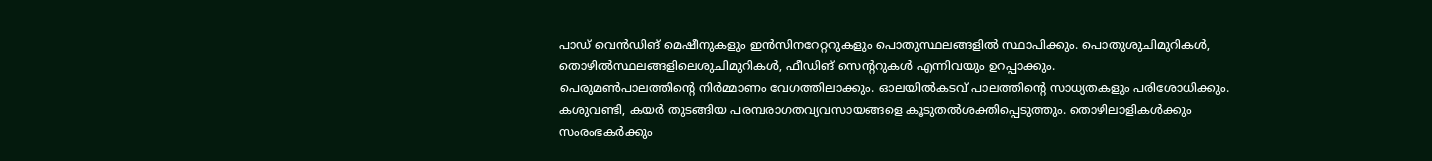പാഡ് വെന്‍ഡിങ് മെഷീനുകളും ഇന്‍സിനറേറ്ററുകളും പൊതുസ്ഥലങ്ങളില്‍ സ്ഥാപിക്കും. പൊതുശുചിമുറികള്‍, തൊഴില്‍സ്ഥലങ്ങളിലെശുചിമുറികള്‍, ഫീഡിങ് സെന്ററുകള്‍ എന്നിവയും ഉറപ്പാക്കും.
പെരുമണ്‍പാലത്തിന്റെ നിര്‍മ്മാണം വേഗത്തിലാക്കും. ഓലയില്‍കടവ് പാലത്തിന്റെ സാധ്യതകളും പരിശോധിക്കും. കശുവണ്ടി, കയര്‍ തുടങ്ങിയ പരമ്പരാഗതവ്യവസായങ്ങളെ കൂടുതല്‍ശക്തിപ്പെടുത്തും. തൊഴിലാളികള്‍ക്കും സംരംഭകര്‍ക്കും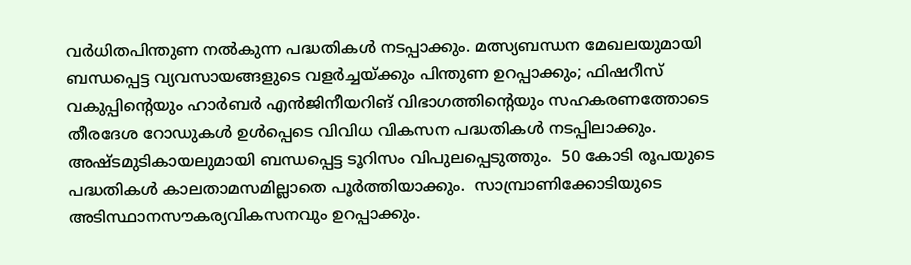വര്‍ധിതപിന്തുണ നല്‍കുന്ന പദ്ധതികള്‍ നടപ്പാക്കും. മത്സ്യബന്ധന മേഖലയുമായി ബന്ധപ്പെട്ട വ്യവസായങ്ങളുടെ വളര്‍ച്ചയ്ക്കും പിന്തുണ ഉറപ്പാക്കും; ഫിഷറീസ് വകുപ്പിന്റെയും ഹാര്‍ബര്‍ എന്‍ജിനീയറിങ് വിഭാഗത്തിന്റെയും സഹകരണത്തോടെ തീരദേശ റോഡുകള്‍ ഉള്‍പ്പെടെ വിവിധ വികസന പദ്ധതികള്‍ നടപ്പിലാക്കും.
അഷ്ടമുടികായലുമായി ബന്ധപ്പെട്ട ടൂറിസം വിപുലപ്പെടുത്തും.  50 കോടി രൂപയുടെ പദ്ധതികള്‍ കാലതാമസമില്ലാതെ പൂര്‍ത്തിയാക്കും.  സാമ്പ്രാണിക്കോടിയുടെ അടിസ്ഥാനസൗകര്യവികസനവും ഉറപ്പാക്കും.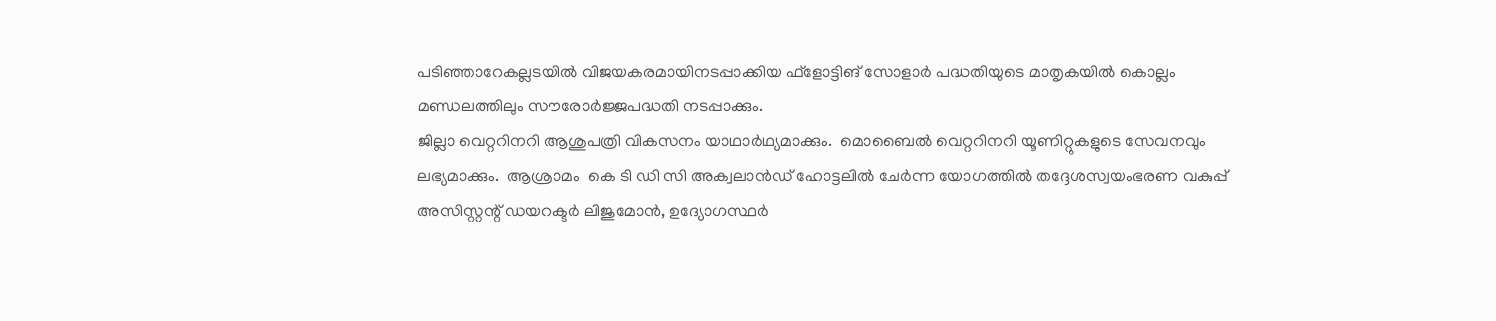പടിഞ്ഞാറേകല്ലടയില്‍ വിജയകരമായിനടപ്പാക്കിയ ഫ്‌ളോട്ടിങ് സോളാര്‍ പദ്ധതിയുടെ മാതൃകയില്‍ കൊല്ലം മണ്ഡലത്തിലും സൗരോര്‍ജ്ജപദ്ധതി നടപ്പാക്കും.
ജില്ലാ വെറ്ററിനറി ആശുപത്രി വികസനം യാഥാര്‍ഥ്യമാക്കും.  മൊബൈല്‍ വെറ്ററിനറി യൂണിറ്റുകളുടെ സേവനവും ലഭ്യമാക്കും.  ആശ്രാമം  കെ ടി ഡി സി അക്വലാന്‍ഡ് ഹോട്ടലില്‍ ചേര്‍ന്ന യോഗത്തില്‍ തദ്ദേശസ്വയംഭരണ വകുപ്പ് അസിസ്റ്റന്റ് ഡയറക്ടര്‍ ലിജുമോന്‍, ഉദ്യോഗസ്ഥര്‍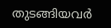തുടങ്ങിയവര്‍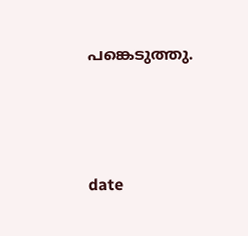പങ്കെടുത്തു.




date